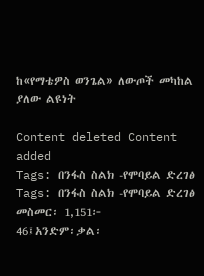ከ«የማቴዎስ ወንጌል» ለውጦች መካከል ያለው ልዩነት

Content deleted Content added
Tags: በንፋስ ስልክ -የሞባይል ድረገፅ
Tags: በንፋስ ስልክ -የሞባይል ድረገፅ
መስመር፡ 1,151፦
46፤አንድም፡ቃል፡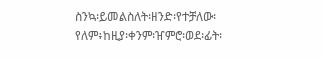ስንኳ፡ይመልስለት፡ዘንድ፡የተቻለው፡የለም፥ከዚያ፡ቀንም፡ዠምሮ፡ወደ፡ፊት፡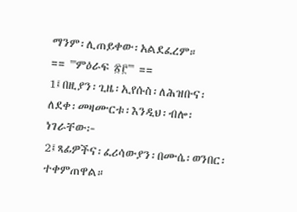ማንም፡ሊጠይቀው፡አልደፈረም።
== '''ምዕራፍ ፳፫''' ==
1፤በዚያን፡ጊዜ፡ኢየሱስ፡ለሕዝቡና፡ለደቀ፡መዛሙርቱ፡እንዲህ፡ብሎ፡ነገራቸው፦
2፤ጻፊዎችና፡ፈሪሳውያን፡በሙሴ፡ወንበር፡ተቀምጠዋል።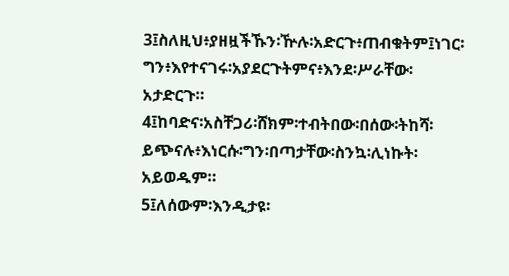3፤ስለዚህ፥ያዘዟችኹን፡ዅሉ፡አድርጉ፥ጠብቁትም፤ነገር፡ግን፥እየተናገሩ፡አያደርጉትምና፥እንደ፡ሥራቸው፡
አታድርጉ።
4፤ከባድና፡አስቸጋሪ፡ሸክም፡ተብትበው፡በሰው፡ትከሻ፡ይጭናሉ፥እነርሱ፡ግን፡በጣታቸው፡ስንኳ፡ሊነኩት፡
አይወዱም።
5፤ለሰውም፡እንዲታዩ፡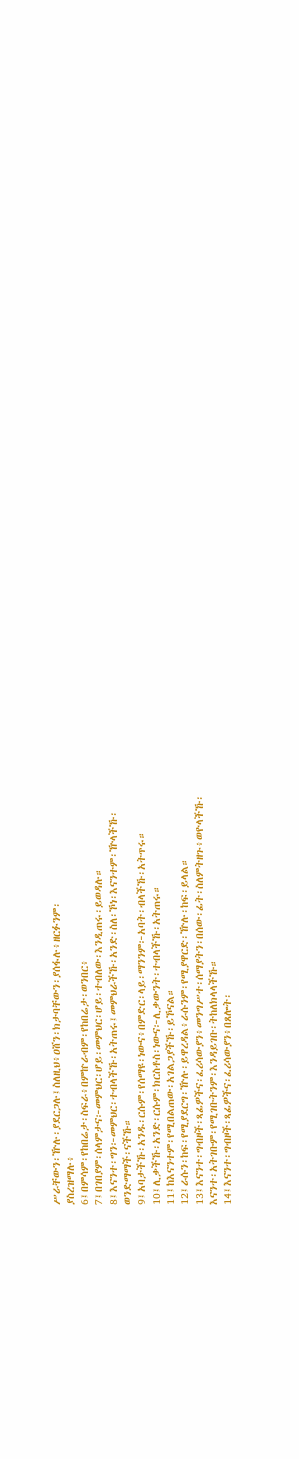ሥራቸውን፡ዅሉ፡ያደርጋሉ፤ስለዚህ፥ዐሸን፡ክታባቸውን፡ያሰፋሉ፥ዘርፉንም፡
ያስረዝማሉ፥
6፤በምሳም፡የከበሬታ፡ስፍራ፥በምኵራብም፡የከበሬታ፡ወንበር፥
7፤በገበያም፡ሰላምታና፦መምህር፡ሆይ፡መምህር፡ሆይ፡ተብለው፡እንዲጠሩ፡ይወዳሉ።
8፤እናንተ፡ግን፦መምህር፡ተብላችኹ፡አትጠሩ፤መምህራችኹ፡አንድ፡ስለ፡ኾነ፡እናንተም፡ዅላችኹ፡
ወንድማማች፡ናችኹ።
9፤አባታችኹ፡አንዱ፡ርሱም፡የሰማዩ፡ነውና፥በምድር፡ላይ፡ማንንም፦አባት፡ብላችኹ፡አትጥሩ።
10፤ሊቃችኹ፡አንድ፡ርሱም፡ክርስቶስ፡ነውና፦ሊቃውንት፡ተብላችኹ፡አትጠሩ።
11፤ከእናንተም፡የሚበልጠው፡አገልጋያችኹ፡ይኾናል።
12፤ራሱን፡ከፍ፡የሚያደርግ፡ዅሉ፡ይዋረዳል፥ራሱንም፡የሚያዋርድ፡ዅሉ፡ከፍ፡ይላል።
13፤እናንተ፡ግብዞች፡ጻፊዎችና፡ፈሪሳውያን፥መንግሥተ፡ሰማያትን፡በሰው፡ፊት፡ስለምትዘጉ፥ወዮላችኹ፡
እናንተ፡አትገቡም፡የሚገቡትንም፡እንዳይገቡ፡ትከለክላላችኹ።
14፤እናንተ፡ግብዞች፡ጻፊዎችና፡ፈሪሳውያን፥በጸሎት፡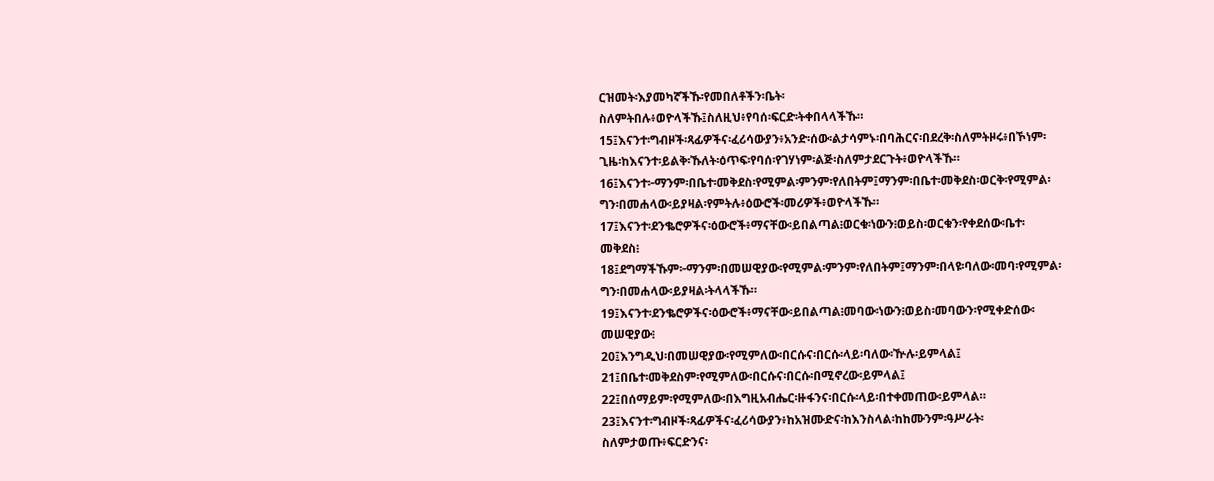ርዝመት፡እያመካኛችኹ፡የመበለቶችን፡ቤት፡
ስለምትበሉ፥ወዮላችኹ፤ስለዚህ፥የባሰ፡ፍርድ፡ትቀበላላችኹ።
15፤እናንተ፡ግብዞች፡ጻፊዎችና፡ፈሪሳውያን፥አንድ፡ሰው፡ልታሳምኑ፡በባሕርና፡በደረቅ፡ስለምትዞሩ፥በኾነም፡
ጊዜ፡ከእናንተ፡ይልቅ፡ኹለት፡ዕጥፍ፡የባሰ፡የገሃነም፡ልጅ፡ስለምታደርጉት፥ወዮላችኹ።
16፤እናንተ፦ማንም፡በቤተ፡መቅደስ፡የሚምል፡ምንም፡የለበትም፤ማንም፡በቤተ፡መቅደስ፡ወርቅ፡የሚምል፡
ግን፡በመሐላው፡ይያዛል፡የምትሉ፥ዕውሮች፡መሪዎች፥ወዮላችኹ።
17፤እናንተ፡ደንቈሮዎችና፡ዕውሮች፥ማናቸው፡ይበልጣል፧ወርቁ፡ነውን፧ወይስ፡ወርቁን፡የቀደሰው፡ቤተ፡
መቅደስ፧
18፤ደግማችኹም፦ማንም፡በመሠዊያው፡የሚምል፡ምንም፡የለበትም፤ማንም፡በላዩ፡ባለው፡መባ፡የሚምል፡
ግን፡በመሐላው፡ይያዛል፡ትላላችኹ።
19፤እናንተ፡ደንቈሮዎችና፡ዕውሮች፥ማናቸው፡ይበልጣል፧መባው፡ነውን፧ወይስ፡መባውን፡የሚቀድሰው፡
መሠዊያው፧
20፤እንግዲህ፡በመሠዊያው፡የሚምለው፡በርሱና፡በርሱ፡ላይ፡ባለው፡ዅሉ፡ይምላል፤
21፤በቤተ፡መቅደስም፡የሚምለው፡በርሱና፡በርሱ፡በሚኖረው፡ይምላል፤
22፤በሰማይም፡የሚምለው፡በእግዚአብሔር፡ዙፋንና፡በርሱ፡ላይ፡በተቀመጠው፡ይምላል።
23፤እናንተ፡ግብዞች፡ጻፊዎችና፡ፈሪሳውያን፥ከአዝሙድና፡ከእንስላል፡ከከሙንም፡ዓሥራት፡
ስለምታወጡ፥ፍርድንና፡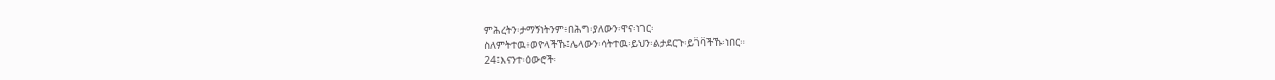ምሕረትን፡ታማኝነትንም፥በሕግ፡ያለውን፡ዋና፡ነገር፡
ስለምትተዉ፥ወዮላችኹ፤ሌላውን፡ሳትተዉ፡ይህን፡ልታደርጉ፡ይገ፟ባ፟ችኹ፡ነበር።
24፤እናንተ፡ዕውሮች፡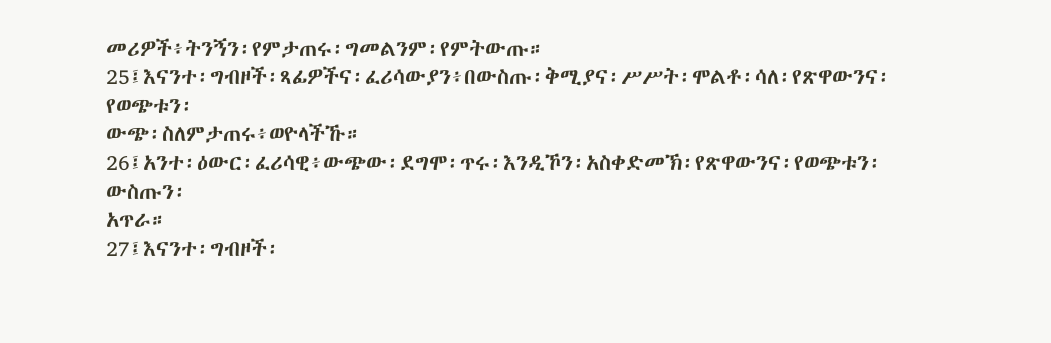መሪዎች፥ትንኝን፡የምታጠሩ፡ግመልንም፡የምትውጡ።
25፤እናንተ፡ግብዞች፡ጻፊዎችና፡ፈሪሳውያን፥በውስጡ፡ቅሚያና፡ሥሥት፡ሞልቶ፡ሳለ፡የጽዋውንና፡የወጭቱን፡
ውጭ፡ስለምታጠሩ፥ወዮላችኹ።
26፤አንተ፡ዕውር፡ፈሪሳዊ፥ውጭው፡ደግሞ፡ጥሩ፡እንዲኾን፡አስቀድመኽ፡የጽዋውንና፡የወጭቱን፡ውስጡን፡
አጥራ።
27፤እናንተ፡ግብዞች፡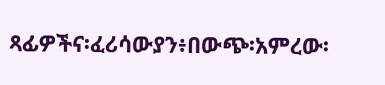ጻፊዎችና፡ፈሪሳውያን፥በውጭ፡አምረው፡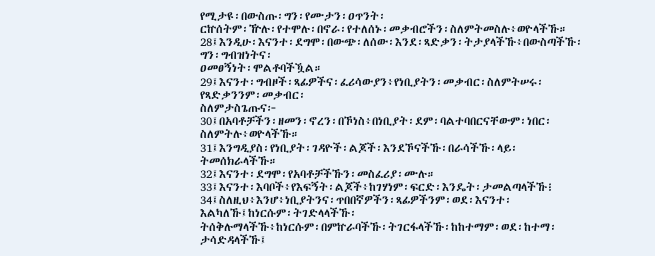የሚታዩ፡በውስጡ፡ግን፡የሙታን፡ዐጥንት፡
ርኵሰትም፡ዅሉ፡የተሞሉ፡በኖራ፡የተለሰኑ፡መቃብሮችን፡ስለምትመስሉ፥ወዮላችኹ።
28፤እንዲሁ፡እናንተ፡ደግሞ፡በውጭ፡ለሰው፡እንደ፡ጻድቃን፡ትታያላችኹ፥በውስጣችኹ፡ግን፡ግብዝነትና፡
ዐመፀኝነት፡ሞልቶባችዃል።
29፤እናንተ፡ግብዞች፡ጻፊዎችና፡ፈሪሳውያን፥የነቢያትን፡መቃብር፡ስለምትሠሩ፡የጻድቃንንም፡መቃብር፡
ስለምታስጌጡና፦
30፤በአባቶቻችን፡ዘመን፡ኖረን፡በኾነስ፥በነቢያት፡ደም፡ባልተባበርናቸውም፡ነበር፡ስለምትሉ፥ወዮላችኹ።
31፤እንግዲያስ፡የነቢያት፡ገዳዮች፡ልጆች፡እንደኾናችኹ፡በራሳችኹ፡ላይ፡ትመሰክራላችኹ።
32፤እናንተ፡ደግሞ፡የአባቶቻችኹን፡መስፈሪያ፡ሙሉ።
33፤እናንተ፡እባቦች፥የእፍኝት፡ልጆች፥ከገሃነም፡ፍርድ፡እንዴት፡ታመልጣላችኹ፧
34፤ስለዚህ፥እንሆ፥ነቢያትንና፡ጥበበኛዎችን፡ጻፊዎችንም፡ወደ፡እናንተ፡እልካለኹ፤ከነርሱም፡ትገድላላችኹ፡
ትሰቅሉማላችኹ፥ከነርሱም፡በምኵራባችኹ፡ትገርፋላችኹ፡ከከተማም፡ወደ፡ከተማ፡ታሳድዳላችኹ፤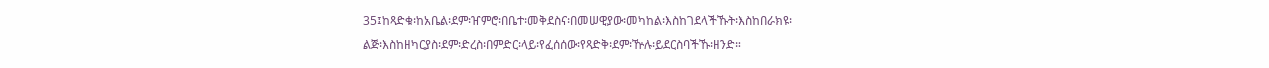35፤ከጻድቁ፡ከአቤል፡ደም፡ዠምሮ፡በቤተ፡መቅደስና፡በመሠዊያው፡መካከል፡እስከገደላችኹት፡እስከበራክዩ፡
ልጅ፡እስከዘካርያስ፡ደም፡ድረስ፡በምድር፡ላይ፡የፈሰሰው፡የጻድቅ፡ደም፡ዅሉ፡ይደርስባችኹ፡ዘንድ።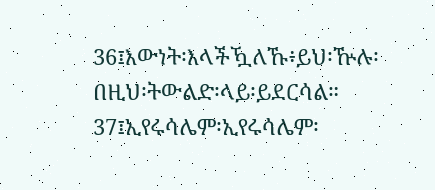36፤እውነት፡እላችዃለኹ፥ይህ፡ዅሉ፡በዚህ፡ትውልድ፡ላይ፡ይደርሳል።
37፤ኢየሩሳሌም፡ኢየሩሳሌም፡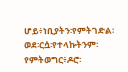ሆይ፥ነቢያትን፡የምትገድል፡ወደ፡ርሷ፡የተላኩትንም፡የምትወግር፥ዶሮ፡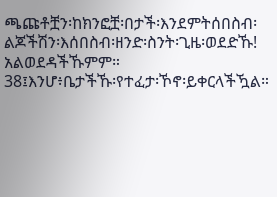ጫጩቶቿን፡ከክንፎቿ፡በታች፡እንደምትሰበስብ፡ልጆችሽን፡እሰበስብ፡ዘንድ፡ስንት፡ጊዜ፡ወደድኹ!
አልወደዳችኹምም።
38፤እንሆ፥ቤታችኹ፡የተፈታ፡ኾኖ፡ይቀርላችዃል።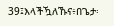39፤እላችዃለኹና፥በጌታ፡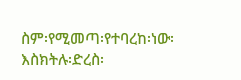ስም፡የሚመጣ፡የተባረከ፡ነው፡እስክትሉ፡ድረስ፡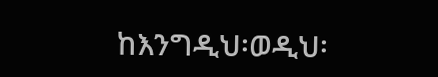ከእንግዲህ፡ወዲህ፡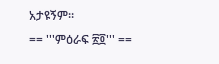አታዩኝም።
== '''ምዕራፍ ፳፬''' ==